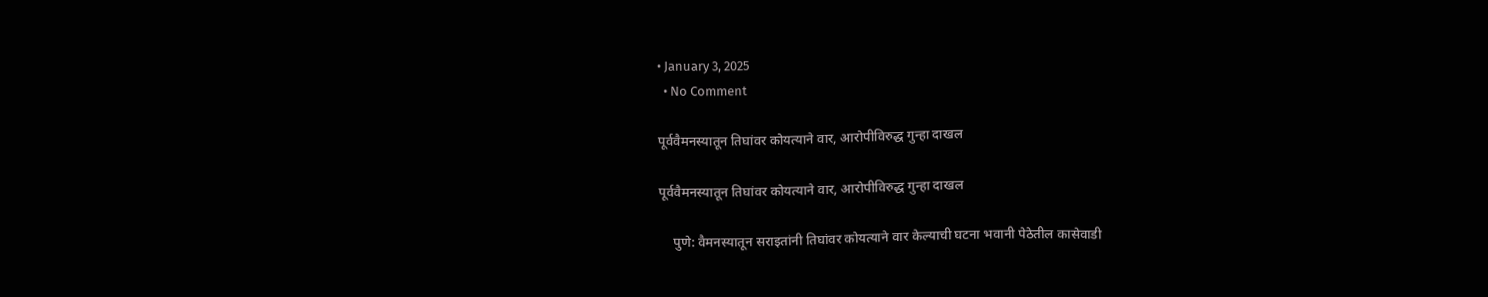• January 3, 2025
  • No Comment

पूर्ववैमनस्यातून तिघांवर कोयत्याने वार, आरोपीविरुद्ध गुन्हा दाखल

पूर्ववैमनस्यातून तिघांवर कोयत्याने वार, आरोपीविरुद्ध गुन्हा दाखल

    पुणे: वैमनस्यातून सराइतांनी तिघांवर कोयत्याने वार केल्याची घटना भवानी पेठेतील कासेवाडी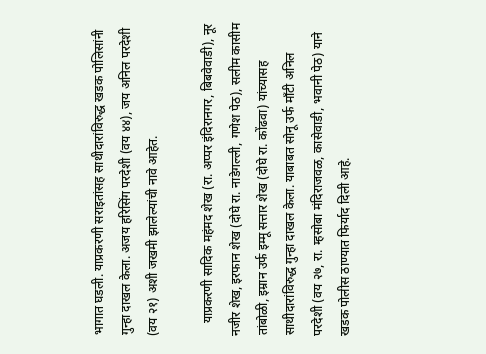भागात घडली. याप्रकरणी सराइतांसह साथीदारांविरुद्ध खडक पोलिसांनी गुन्हा दाखल केला. अजय हरिसिंग परदेशी (वय ४४), जय अनिल परदेशी (वय २१) अशी जखमी झालेल्यांची नावे आहेत.

    याप्रकरणी सादिक महंमद शेख (रा. अप्पर इंदिरानगर, बिबवेवाडी), नूर नजीर शेख, इरफान शेख (दोघे रा. नाडेगल्ली, गणेश पेठ), सलीम कासीम तांबोळी, इम्रान उर्फ इम्मू सत्तार शेख (दोघे रा. कोंढवा) यांच्यासह साथीदारांविरुद्ध गुन्हा दाखल केला. याबाबत सोनू उर्फ माँटी अनिल परदेशी (वय २७, रा. म्हसोबा मंदिराजवळ, कासेवाडी, भवानी पेठ) याने खडक पोलीस ठाण्यात फिर्याद दिली आहे.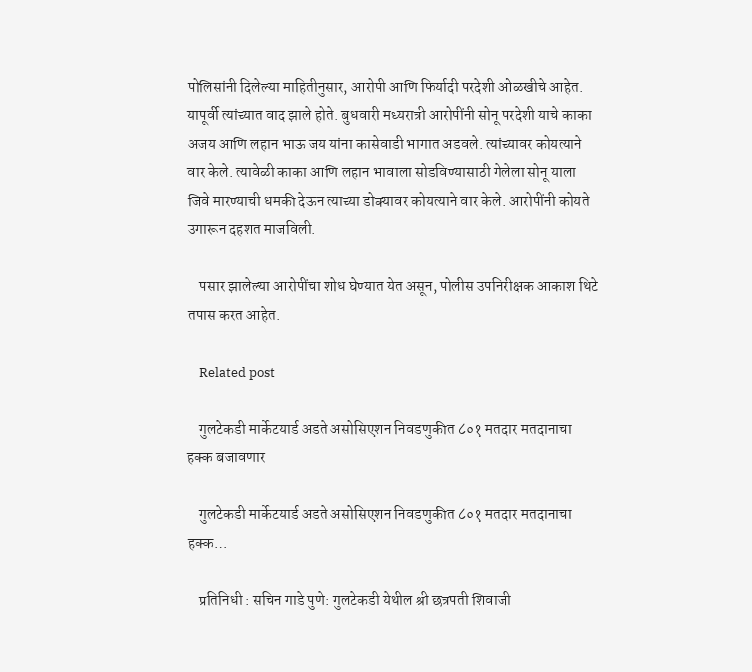पोलिसांनी दिलेल्या माहितीनुसार, आरोपी आणि फिर्यादी परदेशी ओळखीचे आहेत. यापूर्वी त्यांच्यात वाद झाले होते. बुधवारी मध्यरात्री आरोपींनी सोनू परदेशी याचे काका अजय आणि लहान भाऊ जय यांना कासेवाडी भागात अडवले. त्यांच्यावर कोयत्याने वार केले. त्यावेळी काका आणि लहान भावाला सोडविण्यासाठी गेलेला सोनू याला जिवे मारण्याची धमकी देऊन त्याच्या डोक्यावर कोयत्याने वार केले. आरोपींनी कोयते उगारून दहशत माजविली.

    पसार झालेल्या आरोपींचा शोध घेण्यात येत असून, पोलीस उपनिरीक्षक आकाश थिटे तपास करत आहेत.

    Related post

    गुलटेकडी मार्केटयार्ड अडते असोसिएशन निवडणुकीत ८०१ मतदार मतदानाचा हक्क बजावणार

    गुलटेकडी मार्केटयार्ड अडते असोसिएशन निवडणुकीत ८०१ मतदार मतदानाचा हक्क…

    प्रतिनिधी : सचिन गाडे पुणे: गुलटेकडी येथील श्री छत्रपती शिवाजी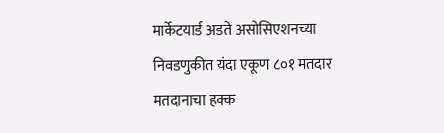मार्केटयार्ड अडते असोसिएशनच्या निवडणुकीत यंदा एकूण ८०१ मतदार मतदानाचा हक्क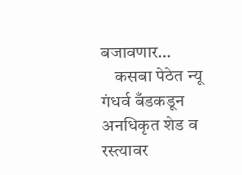बजावणार…
    कसबा पेठेत न्यू गंधर्व बँडकडून अनधिकृत शेड व रस्त्यावर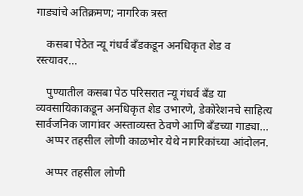गाड्यांचे अतिक्रमण; नागरिक त्रस्त

    कसबा पेठेत न्यू गंधर्व बँडकडून अनधिकृत शेड व रस्त्यावर…

    पुण्यातील कसबा पेठ परिसरात न्यू गंधर्व बँड या व्यवसायिकाकडून अनधिकृत शेड उभारणे, डेकोरेशनचे साहित्य सार्वजनिक जागांवर अस्ताव्यस्त ठेवणे आणि बँडच्या गाड्या…
    अप्पर तहसील लोणी काळभोर येथे नागरिकांच्या आंदोलन.

    अप्पर तहसील लोणी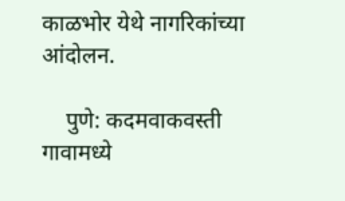काळभोर येथे नागरिकांच्या आंदोलन.

    पुणे: कदमवाकवस्ती गावामध्ये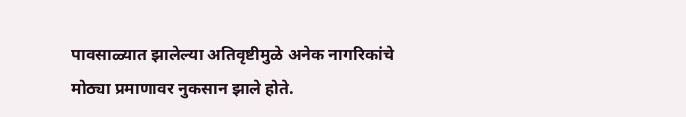पावसाळ्यात झालेल्या अतिवृष्टीमुळे अनेक नागरिकांचे मोठ्या प्रमाणावर नुकसान झाले होते.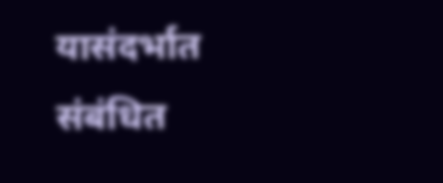यासंदर्भात संबंधित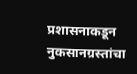प्रशासनाकडून नुकसानग्रस्तांचा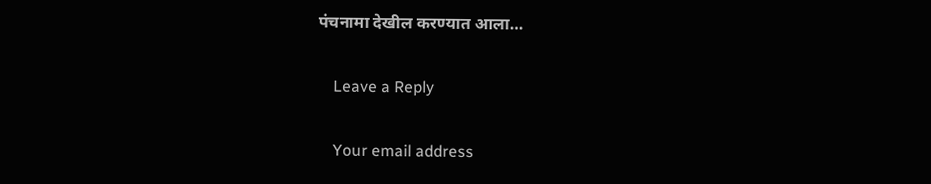पंचनामा देखील करण्यात आला…

    Leave a Reply

    Your email address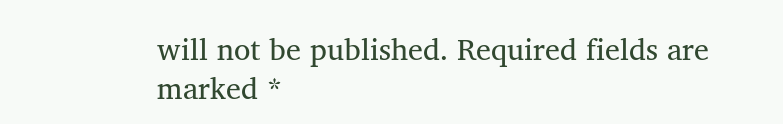will not be published. Required fields are marked *